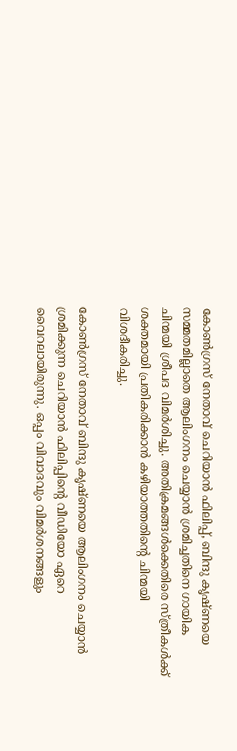കോൺഗ്രസ് നേതാവ് ചെറിയാൻ ഫിലിപ്പ്, ബിന്ദു കൃഷ്ണയെ സമ്മതമില്ലാതെ ആലിംഗനം ചെയ്യാൻ ശ്രമിച്ചതിനെ ഗായിക ചിന്മയി ശ്രീപദ വിമർശിച്ചു. അതിക്രമങ്ങൾക്കെതിരെ സ്ത്രീകൾക്ക് ശക്തമായി പ്രതികരിക്കാൻ കഴിയാത്തതിൻ്റെ ചിന്മയി വിശദീകരിച്ചു.

കോൺഗ്രസ് നേതാവ് ബിന്ദു കൃഷ്ണയെ ആലിംഗനം ചെയ്യാൻ ശ്രമിക്കുന്ന ചെറിയാൻ ഫിലിപ്പിന്റെ വീഡിയോ ഏറെ വൈറലായിരുന്നു. ഒപ്പം വിവാദവും വിമർശനങ്ങളും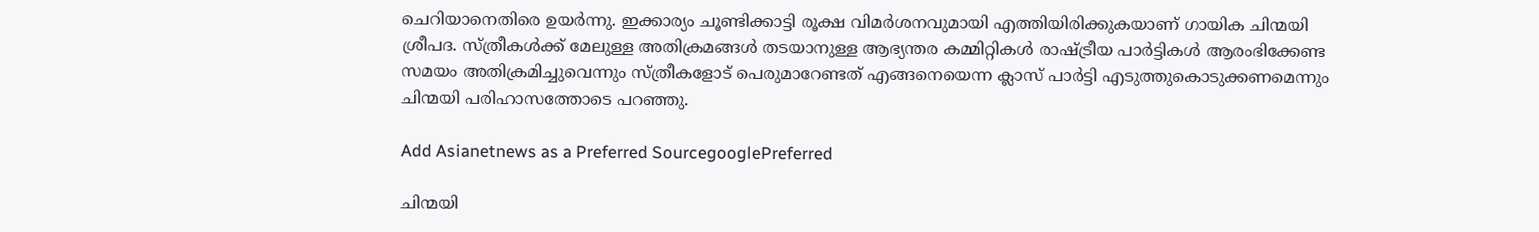ചെറിയാനെതിരെ ഉയർന്നു. ഇക്കാര്യം ചൂണ്ടിക്കാട്ടി രൂക്ഷ വിമർശനവുമായി എത്തിയിരിക്കുകയാണ് ഗായിക ചിന്മയി ശ്രീപദ. സ്ത്രീകൾക്ക് മേലുള്ള അതിക്രമങ്ങൾ തടയാനുള്ള ആഭ്യന്തര കമ്മിറ്റികൾ രാഷ്ട്രീയ പാർട്ടികൾ ആരംഭിക്കേണ്ട സമയം അതിക്രമിച്ചുവെന്നും സ്ത്രീകളോട് പെരുമാറേണ്ടത് എങ്ങനെയെന്ന ക്ലാസ് പാർട്ടി എടുത്തുകൊടുക്കണമെന്നും ചിന്മയി പരിഹാസത്തോടെ പറഞ്ഞു.

Add Asianetnews as a Preferred SourcegooglePreferred

ചിന്മയി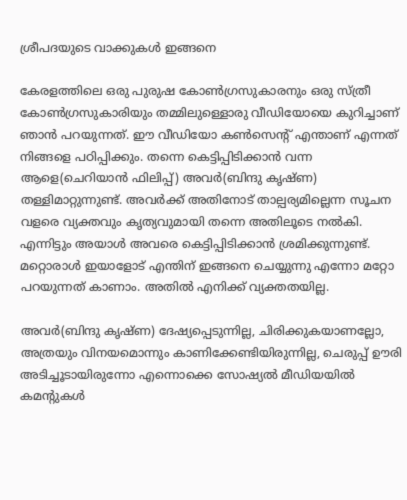ശ്രീപദയുടെ വാക്കുകൾ ഇങ്ങനെ

കേരളത്തിലെ ഒരു പുരുഷ കോൺഗ്രസുകാരനും ഒരു സ്ത്രീ കോൺഗ്രസുകാരിയും തമ്മിലുള്ളൊരു വീഡിയോയെ കുറിച്ചാണ് ഞാൻ പറയുന്നത്. ഈ വീഡിയോ കൺസെന്റ് എന്താണ് എന്നത് നിങ്ങളെ പഠിപ്പിക്കും. തന്നെ കെട്ടിപ്പിടിക്കാൻ വന്ന ആളെ(ചെറിയാൻ ഫിലിപ്പ്) അവർ(ബിന്ദു കൃഷ്ണ) തള്ളിമാറ്റുന്നുണ്ട്. അവർക്ക് അതിനോട് താല്പര്യമില്ലെന്ന സൂചന വളരെ വ്യക്തവും കൃത്യവുമായി തന്നെ അതിലൂടെ നൽകി. എന്നിട്ടും അയാൾ അവരെ കെട്ടിപ്പിടിക്കാൻ ശ്രമിക്കുന്നുണ്ട്. മറ്റൊരാൾ ഇയാളോട് എന്തിന് ഇങ്ങനെ ചെയ്യുന്നു എന്നോ മറ്റോ പറയുന്നത് കാണാം. അതിൽ എനിക്ക് വ്യക്തതയില്ല.

അവർ(ബിന്ദു കൃഷ്ണ) ദേഷ്യപ്പെടുന്നില്ല, ചിരിക്കുകയാണല്ലോ, അത്രയും വിനയമൊന്നും കാണിക്കേണ്ടിയിരുന്നില്ല, ചെരുപ്പ് ഊരി അടിച്ചൂടായിരുന്നോ എന്നൊക്കെ സോഷ്യൽ മീഡിയയിൽ കമന്റുകൾ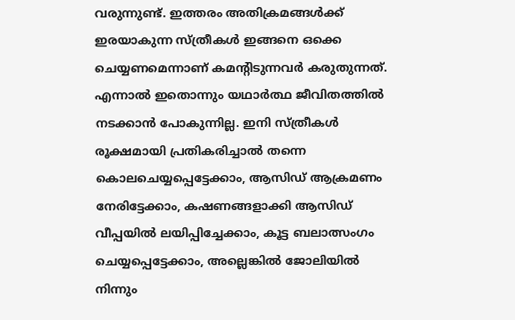വരുന്നുണ്ട്. ഇത്തരം അതിക്രമങ്ങൾക്ക് ഇരയാകുന്ന സ്ത്രീകൾ ഇങ്ങനെ ഒക്കെ ചെയ്യണമെന്നാണ് കമന്റിടുന്നവർ കരുതുന്നത്. എന്നാൽ ഇതൊന്നും യഥാർത്ഥ ജീവിതത്തിൽ നടക്കാൻ പോകുന്നില്ല. ഇനി സ്ത്രീകൾ രൂക്ഷമായി പ്രതികരിച്ചാൽ തന്നെ കൊലചെയ്യപ്പെട്ടേക്കാം, ആസിഡ് ആക്രമണം നേരിട്ടേക്കാം, കഷണങ്ങളാക്കി ആസിഡ് വീപ്പയിൽ ലയിപ്പിച്ചേക്കാം, കൂട്ട ബലാത്സംഗം ചെയ്യപ്പെട്ടേക്കാം, അല്ലെങ്കിൽ ജോലിയിൽ നിന്നും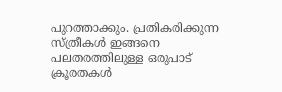പുറത്താക്കും. പ്രതികരിക്കുന്ന സ്ത്രീകൾ ഇങ്ങനെ പലതരത്തിലുള്ള ഒരുപാട് ക്രൂരതകൾ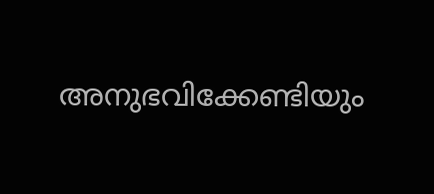അനുഭവിക്കേണ്ടിയും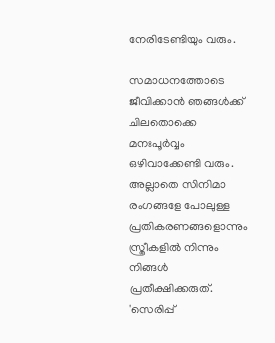നേരിടേണ്ടിയും വരും.

സമാധനത്തോടെ ജീവിക്കാൻ ഞങ്ങൾക്ക് ചിലതൊക്കെ മനഃപൂർവ്വം ഒഴിവാക്കേണ്ടി വരും. അല്ലാതെ സിനിമാ രംഗങ്ങളേ പോലുള്ള പ്രതികരണങ്ങളൊന്നും സ്ത്രീകളിൽ നിന്നും നിങ്ങൾ പ്രതീക്ഷിക്കരുത്. 'സെരിപ്പ്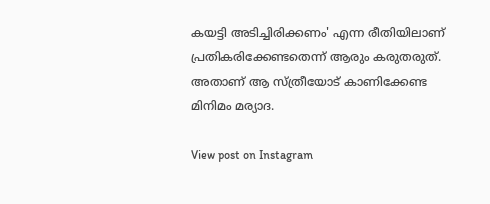കയട്ടി അടിച്ചിരിക്കണം' എന്ന രീതിയിലാണ് പ്രതികരിക്കേണ്ടതെന്ന് ആരും കരുതരുത്. അതാണ് ആ സ്ത്രീയോട് കാണിക്കേണ്ട മിനിമം മര്യാദ.

View post on Instagram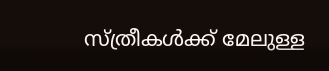സ്ത്രീകൾക്ക് മേലുള്ള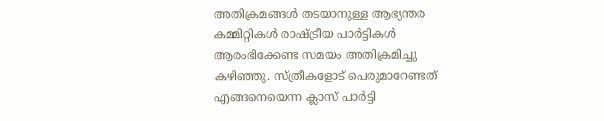അതിക്രമങ്ങൾ തടയാനുള്ള ആഭ്യന്തര കമ്മിറ്റികൾ രാഷ്ട്രീയ പാർട്ടികൾ ആരംഭിക്കേണ്ട സമയം അതിക്രമിച്ചു കഴിഞ്ഞു. സ്ത്രീകളോട് പെരുമാറേണ്ടത് എങ്ങനെയെന്ന ക്ലാസ് പാർട്ടി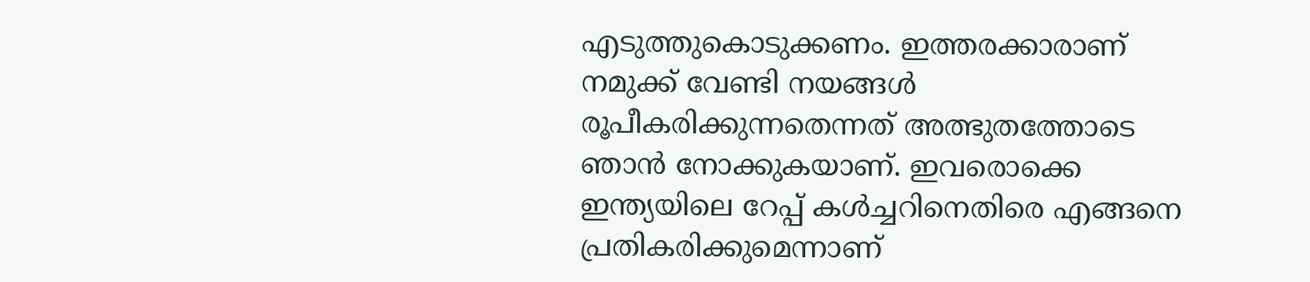എടുത്തുകൊടുക്കണം. ഇത്തരക്കാരാണ് നമുക്ക് വേണ്ടി നയങ്ങൾ രൂപീകരിക്കുന്നതെന്നത് അത്ഭുതത്തോടെ ഞാൻ നോക്കുകയാണ്. ഇവരൊക്കെ ഇന്ത്യയിലെ റേപ്പ് കൾച്ചറിനെതിരെ എങ്ങനെ പ്രതികരിക്കുമെന്നാണ്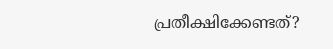പ്രതീക്ഷിക്കേണ്ടത്?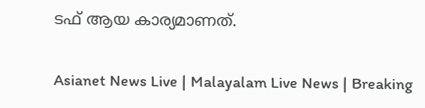ടഫ് ആയ കാര്യമാണത്.

Asianet News Live | Malayalam Live News | Breaking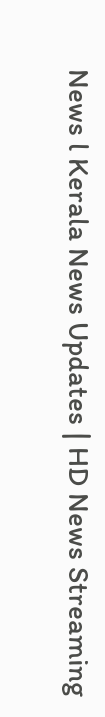News l Kerala News Updates | HD News Streaming